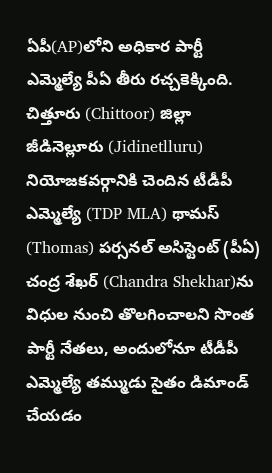ఏపీ(AP)లోని అధికార పార్టీ ఎమ్మెల్యే పీఏ తీరు రచ్చకెక్కింది. చిత్తూరు (Chittoor) జిల్లా జీడినెల్లూరు (Jidinetlluru) నియోజకవర్గానికి చెందిన టీడీపీ ఎమ్మెల్యే (TDP MLA) థామస్ (Thomas) పర్సనల్ అసిస్టెంట్ (పీఏ) చంద్ర శేఖర్ (Chandra Shekhar)ను విధుల నుంచి తొలగించాలని సొంత పార్టీ నేతలు, అందులోనూ టీడీపీ ఎమ్మెల్యే తమ్ముడు సైతం డిమాండ్ చేయడం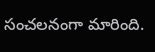సంచలనంగా మారింది.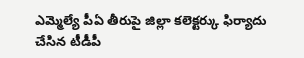ఎమ్మెల్యే పీఏ తీరుపై జిల్లా కలెక్టర్కు ఫిర్యాదు చేసిన టీడీపీ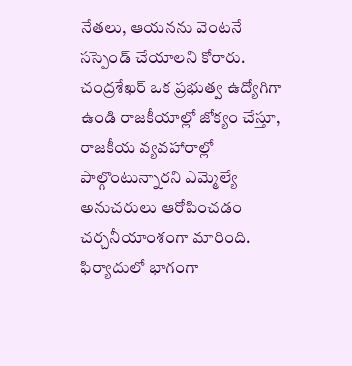నేతలు, ఆయనను వెంటనే సస్పెండ్ చేయాలని కోరారు. చంద్రశేఖర్ ఒక ప్రభుత్వ ఉద్యోగిగా ఉండి రాజకీయాల్లో జోక్యం చేస్తూ, రాజకీయ వ్యవహారాల్లో పాల్గొంటున్నారని ఎమ్మెల్యే అనుచరులు ఆరోపించడం చర్చనీయాంశంగా మారింది.
ఫిర్యాదులో భాగంగా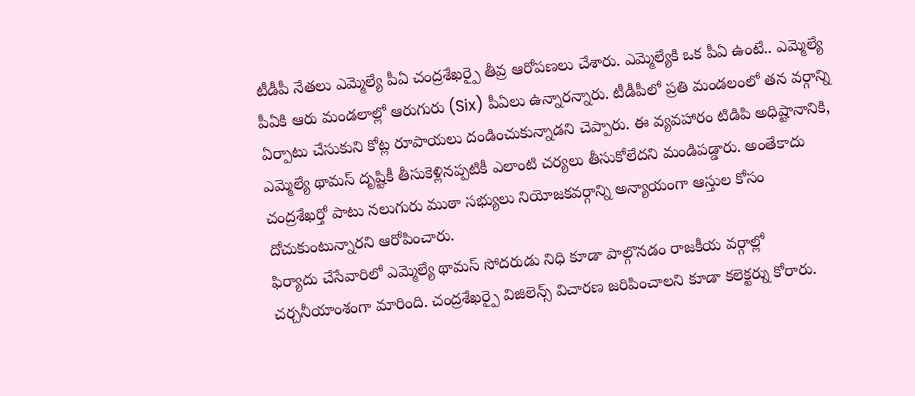టీడీపీ నేతలు ఎమ్మెల్యే పీఏ చంద్రశేఖర్పై తీవ్ర ఆరోపణలు చేశారు. ఎమ్మెల్యేకి ఒక పీఏ ఉంటే.. ఎమ్మెల్యే పీఏకి ఆరు మండలాల్లో ఆరుగురు (Six) పీఏలు ఉన్నారన్నారు. టీడీపీలో ప్రతి మండలంలో తన వర్గాన్ని ఏర్పాటు చేసుకుని కోట్ల రూపాయలు దండించుకున్నాడని చెప్పారు. ఈ వ్యవహారం టిడిపి అధిష్టానానికి, ఎమ్మెల్యే థామస్ దృష్టికీ తీసుకెళ్లినప్పటికీ ఎలాంటి చర్యలు తీసుకోలేదని మండిపడ్డారు. అంతేకాదు చంద్రశేఖర్తో పాటు నలుగురు ముఠా సభ్యులు నియోజకవర్గాన్ని అన్యాయంగా ఆస్తుల కోసం దోచుకుంటున్నారని ఆరోపించారు.
ఫిర్యాదు చేసేవారిలో ఎమ్మెల్యే థామస్ సోదరుడు నిధి కూడా పాల్గొనడం రాజకీయ వర్గాల్లో చర్చనీయాంశంగా మారింది. చంద్రశేఖర్పై విజిలెన్స్ విచారణ జరిపించాలని కూడా కలెక్టర్ను కోరారు.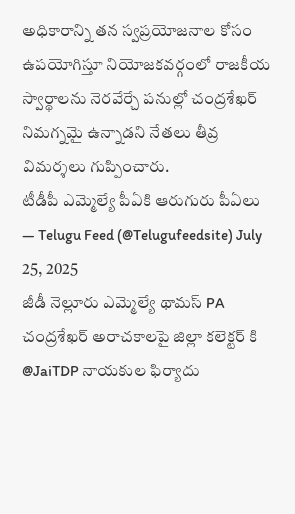అధికారాన్ని తన స్వప్రయోజనాల కోసం ఉపయోగిస్తూ నియోజకవర్గంలో రాజకీయ స్వార్థాలను నెరవేర్చే పనుల్లో చంద్రశేఖర్ నిమగ్నమై ఉన్నాడని నేతలు తీవ్ర విమర్శలు గుప్పించారు.
టీడీపీ ఎమ్మెల్యే పీఏకి ఆరుగురు పీఏలు
— Telugu Feed (@Telugufeedsite) July 25, 2025
జీడీ నెల్లూరు ఎమ్మెల్యే థామస్ PA చంద్రశేఖర్ అరాచకాలపై జిల్లా కలెక్టర్ కి @JaiTDP నాయకుల ఫిర్యాదు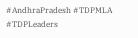#AndhraPradesh #TDPMLA #TDPLeaders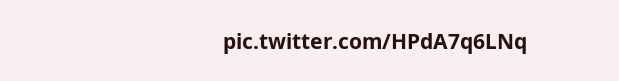pic.twitter.com/HPdA7q6LNq